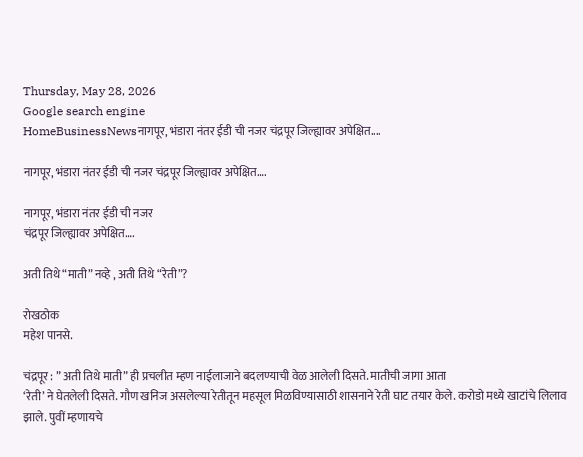Thursday, May 28, 2026
Google search engine
HomeBusinessNewsनागपूर, भंडारा नंतर ईडी ची नजर चंद्रपूर जिल्ह्यावर अपेक्षित....

नागपूर, भंडारा नंतर ईडी ची नजर चंद्रपूर जिल्ह्यावर अपेक्षित….

नागपूर, भंडारा नंतर ईडी ची नजर
चंद्रपूर जिल्ह्यावर अपेक्षित….

अती तिथे “माती” नव्हे , अती तिथे “रेती”?

रोखठोक
महेश पानसे.

चंद्रपूर : ” अती तिथे माती” ही प्रचलीत म्हण नाईलाजाने बदलण्याची वेळ आलेली दिसते. मातीची जागा आता
‘रेती’ ने घेतलेली दिसते. गौण खनिज असलेल्या रेतीतून महसूल मिळविण्यासाठी शासनाने रेती घाट तयार केले. करोडो मध्ये खाटांचे लिलाव झाले. पुवीं म्हणायचे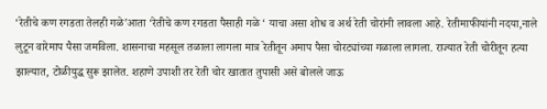‘रेतीचे कण रगडता तेलही गळे’आता ‘रेतीचे कण रगडता पैसाही गळे ‘ याचा असा शोध व अर्थ रेती चोरांनी लावला आहे. रेतीमाफीयांनी नदया,नाले लुटून वारेमाप पैसा जमविला. शासनाचा महसूल तळाला लागला मात्र रेतीतून अमाप पैसा चोरट्यांच्या गळाला लागला. राज्यात रेती चोरीतून हत्या झाल्यात, टोळीयुद्ध सुरू झालेत. शहाणे उपाशी तर रेती चोर खातात तुपासी असे बोलले जाऊ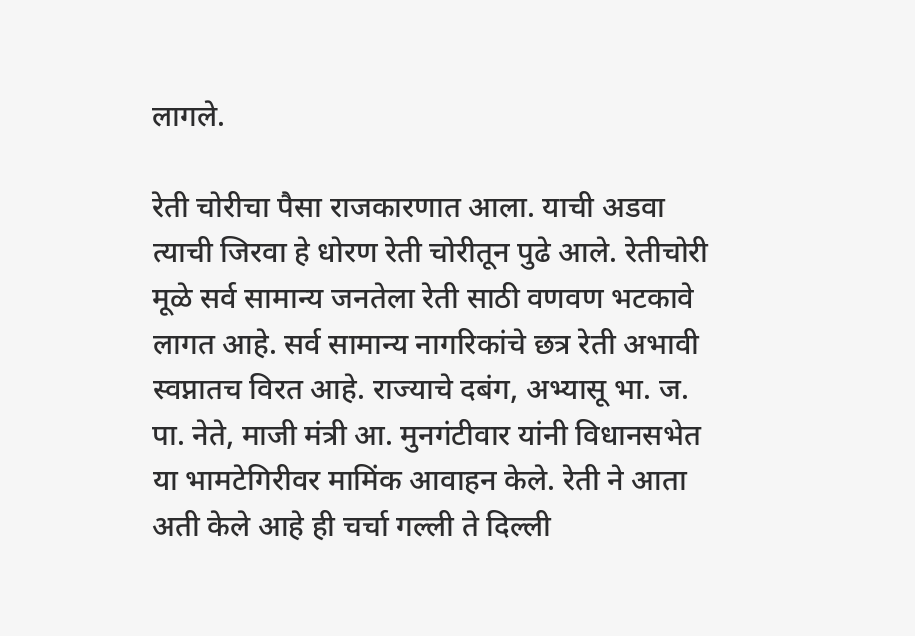लागले.

रेती चोरीचा पैसा राजकारणात आला. याची अडवा त्याची जिरवा हे धोरण रेती चोरीतून पुढे आले. रेतीचोरी मूळे सर्व सामान्य जनतेला रेती साठी वणवण भटकावे लागत आहे. सर्व सामान्य नागरिकांचे छत्र रेती अभावी स्वप्नातच विरत आहे. राज्याचे दबंग, अभ्यासू भा. ज. पा. नेते, माजी मंत्री आ. मुनगंटीवार यांनी विधानसभेत या भामटेगिरीवर मामिंक आवाहन केले. रेती ने आता अती केले आहे ही चर्चा गल्ली ते दिल्ली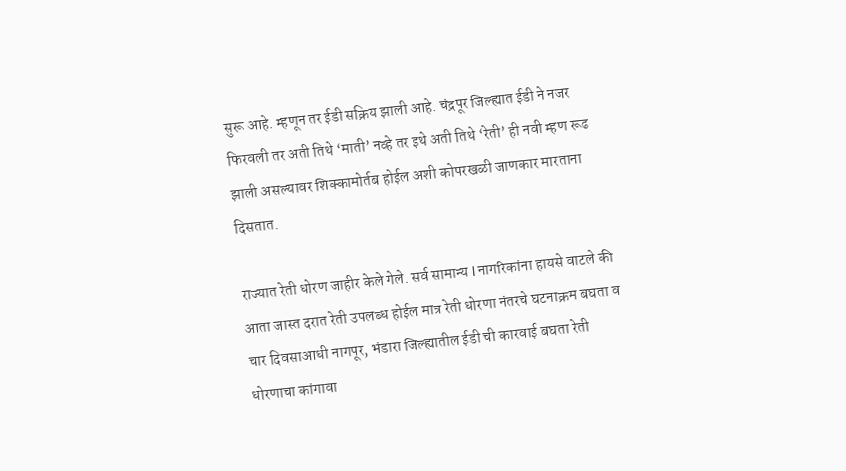सुरू आहे. म्हणून तर ईडी सक्रिय झाली आहे. चंद्रपूर जिल्ह्यात ईडी ने नजर फिरवली तर अती तिथे ‘माती’ नव्हे तर इथे अती तिथे ‘रेती’ ही नवी म्हण रूढ झाली असल्यावर शिक्कामोर्तब होईल अशी कोपरखळी जाणकार मारताना दिसतात.

राज्यात रेती धोरण जाहीर केले गेले. सर्व सामान्य l नागरिकांना हायसे वाटले की आता जास्त दरात रेती उपलब्ध होईल मात्र रेती धोरणा नंतरचे घटनाक्रम बघता व चार दिवसाआधी नागपूर, भंडारा जिल्ह्यातील ईडी ची कारवाई बघता रेती धोरणाचा कांगावा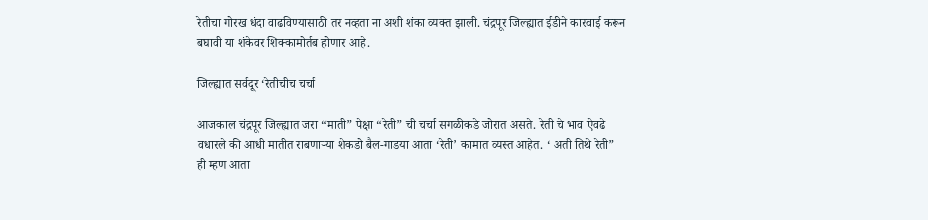रेतीचा गोरख धंदा वाढविण्यासाठी तर नव्हता ना अशी शंका व्यक्त झाली. चंद्रपूर जिल्ह्यात ईडीने कारवाई करून बघावी या शंकेवर शिक्कामोर्तब होणार आहे.

जिल्ह्यात सर्वदूर ‘रेतीचीच चर्चा

आजकाल चंद्रपूर जिल्ह्यात जरा “माती” पेक्षा “रेती” ची चर्चा सगळीकडे जोरात असते. रेती चे भाव ऐवढे वधारले की आधी मातीत राबणाऱ्या शेकडो बैल-गाडया आता ‘रेती’ कामात व्यस्त आहेत. ‘ अती तिथे रेती” ही म्हण आता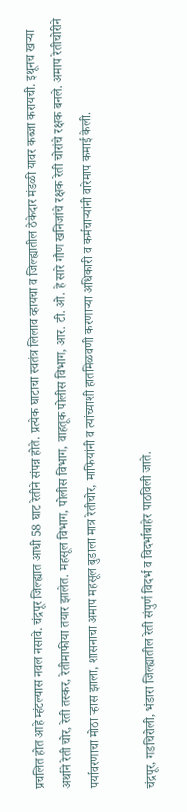प्रचलित होत आहे म्हंटल्यास नवल नसावे. चंद्रपूर जिल्ह्यात आधी 58 घाट रेतीने संपन्न होते. प्रत्येक घाटाचा स्वतंत्र लिलाव व्हायचा व जिल्ह्यातील ठेकेदार मंडळी यावर कब्जा करायची. इथूनच खऱ्या अर्थाने रेती चोर, रेती तस्कर, रेतीमाफीया तयार झालेत. महसूल विभाग, पोलीस विभाग, वाहतूक पोलीस विभाग, आर. टी. ओ. हे सारे गौण खनिजांचे रक्षक रेती चोरांचे रक्षक बनले. अमाप रेतीचोरीने पर्यावरणाचा मोठा ऱ्हास झाला, शासनाचा अमाप महसूल बुडाला मात्र रेतीचोर, माफियांनी व त्यांच्याशी हातमिळवणी करणाऱ्या अधिकारी व कर्मचाऱ्यांनी वारेमाप कमाई केली.

चंद्रपूर, गडचिरोली, भंडारा जिल्ह्यातील रेती संपुर्ण विदर्भ व विदर्भाबाहेर पाठविली जाते.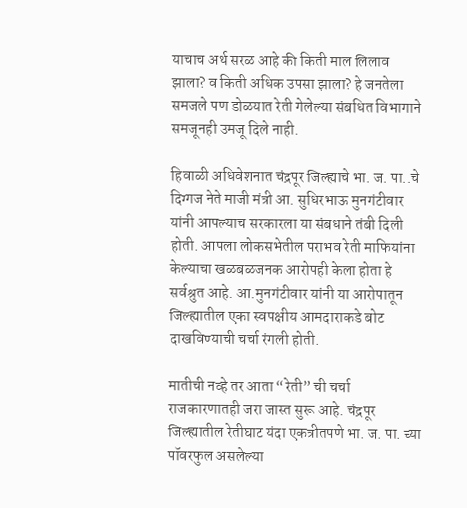याचाच अर्थ सरळ आहे की किती माल लिलाव झाला? व किती अधिक उपसा झाला? हे जनतेला समजले पण डोळयात रेती गेलेल्या संबधित विभागाने समजूनही उमजू दिले नाही.

हिवाळी अधिवेशनात चंद्रपूर जिल्ह्याचे भा. ज. पा..चे दिग्गज नेते माजी मंत्री आ. सुधिरभाऊ मुनगंटीवार यांनी आपल्याच सरकारला या संबधाने तंबी दिली होती. आपला लोकसभेतील पराभव रेती माफियांना केल्याचा खळबळजनक आरोपही केला होता हे सर्वश्रुत आहे. आ.मुनगंटीवार यांनी या आरोपातून जिल्ह्यातील एका स्वपक्षीय आमदाराकडे बोट दाखविण्याची चर्चा रंगली होती.

मातीची नव्हे तर आता “रेती” ची चर्चा राजकारणातही जरा जास्त सुरू आहे. चंद्रपूर जिल्ह्यातील रेतीघाट यंदा एकत्रीतपणे भा. ज. पा. च्या पॉवरफुल असलेल्या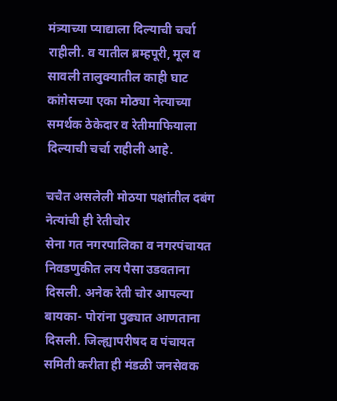मंत्र्याच्या प्याद्याला दिल्याची चर्चा राहीली. व यातील ब़म्हपूरी, मूल व सावली तालुक्यातील काही घाट कांग़ेसच्या एका मोठ्या नेत्याच्या समर्थक ठेकेदार व रेतीमाफियाला दिल्याची चर्चा राहीली आहे.

चचैत असलेली मोठया पक्षांतील दबंग नेत्यांची ही रेतीचोर
सेना गत नगरपालिका व नगरपंचायत निवडणुकीत लय पैसा उडवताना दिसली. अनेक रेती चोर आपल्या बायका- पोरांना पुढ्यात आणताना दिसली. जिल्ह्यापरीषद व पंचायत समिती करीता ही मंडळी जनसेवक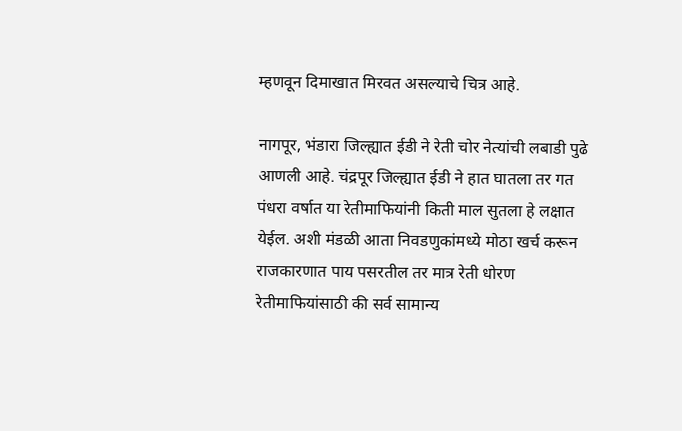म्हणवून दिमाखात मिरवत असल्याचे चित्र आहे.

नागपूर, भंडारा जिल्ह्यात ईडी ने रेती चोर नेत्यांची लबाडी पुढे आणली आहे. चंद्रपूर जिल्ह्यात ईडी ने हात घातला तर गत पंधरा वर्षात या रेतीमाफियांनी किती माल सुतला हे लक्षात येईल. अशी मंडळी आता निवडणुकांमध्ये मोठा खर्च करून राजकारणात पाय पसरतील तर मात्र रेती धोरण रेतीमाफियांसाठी की सर्व सामान्य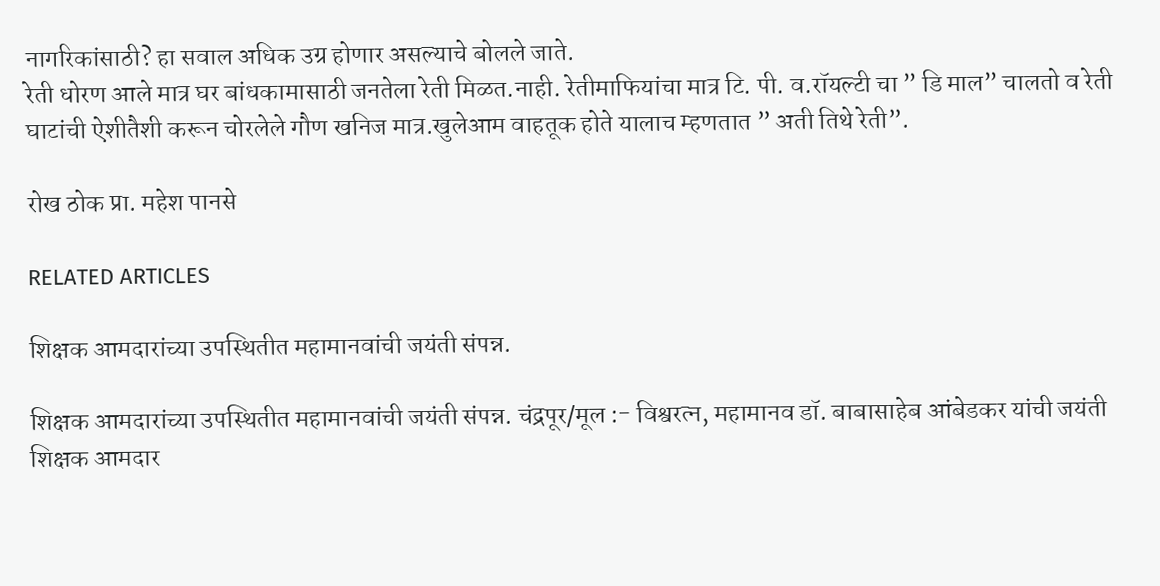नागरिकांसाठी? हा सवाल अधिक उग्र होणार असल्याचे बोलले जाते.
रेती धोरण आले मात्र घर बांधकामासाठी जनतेला रेती मिळत.नाही. रेतीमाफियांचा मात्र टि. पी. व.रॉयल्टी चा ” डि माल” चालतो व रेती घाटांची ऐशीतैशी करून चोरलेले गौण खनिज मात्र.खुलेआम वाहतूक होते यालाच म्हणतात ” अती तिथे रेती”.

रोख ठोक प्रा. महेश पानसे

RELATED ARTICLES

शिक्षक आमदारांच्या उपस्थितीत महामानवांची जयंती संपन्न.

शिक्षक आमदारांच्या उपस्थितीत महामानवांची जयंती संपन्न. चंद्रपूर/मूल :- विश्वरत्न, महामानव डॉ. बाबासाहेब आंबेडकर यांची जयंती शिक्षक आमदार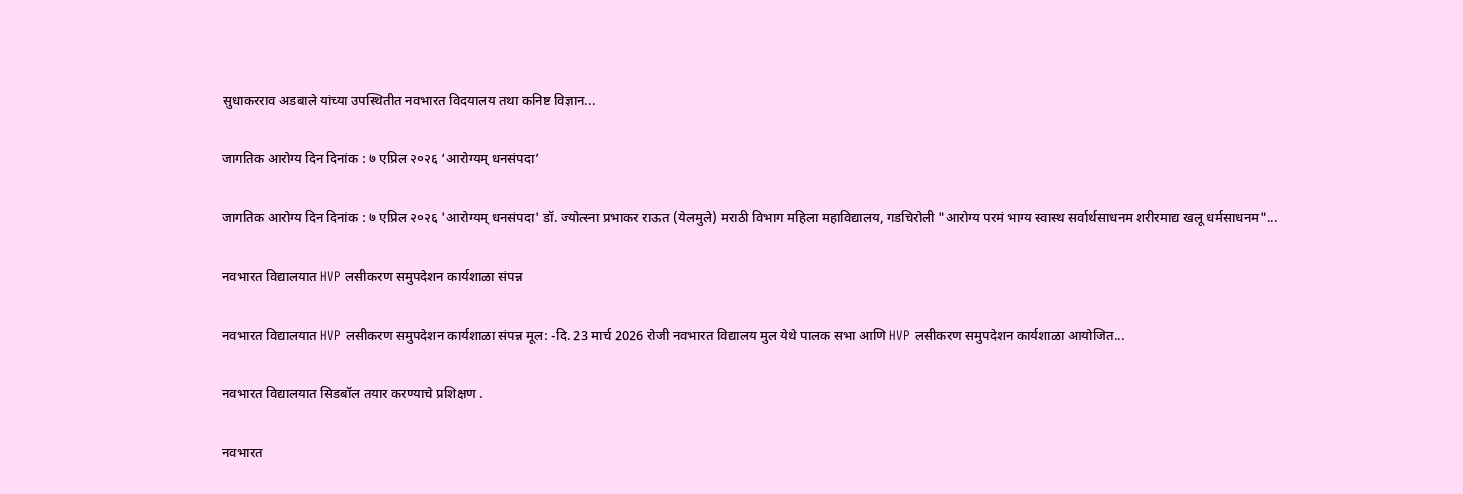सुधाकरराव अडबाले यांच्या उपस्थितीत नवभारत विदयालय तथा कनिष्ट विज्ञान...

जागतिक आरोग्य दिन दिनांक : ७ एप्रिल २०२६ ‘आरोग्यम् धनसंपदा’

जागतिक आरोग्य दिन दिनांक : ७ एप्रिल २०२६ 'आरोग्यम् धनसंपदा' डॉ. ज्योत्स्ना प्रभाकर राऊत (येलमुले) मराठी विभाग महिला महाविद्यालय, गडचिरोली "आरोग्य परमं भाग्य स्वास्थ सर्वार्थसाधनम शरीरमाद्य खलू धर्मसाधनम"...

नवभारत विद्यालयात HVP लसीकरण समुपदेशन कार्यशाळा संपन्न

नवभारत विद्यालयात HVP लसीकरण समुपदेशन कार्यशाळा संपन्न मूल: -दि. 23 मार्च 2026 रोजी नवभारत विद्यालय मुल येथे पालक सभा आणि HVP लसीकरण समुपदेशन कार्यशाळा आयोजित...

नवभारत विद्यालयात सिडबॉल तयार करण्याचे प्रशिक्षण .

नवभारत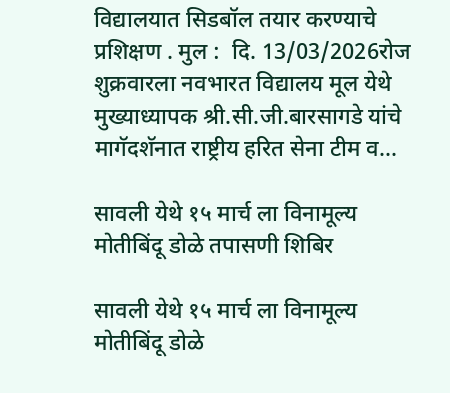विद्यालयात सिडबॉल तयार करण्याचे प्रशिक्षण . मुल :  दि. 13/03/2026रोज शुक्रवारला नवभारत विद्यालय मूल येथे मुख्याध्यापक श्री.सी.जी.बारसागडे यांचे मागॅदशॅनात राष्ट्रीय हरित सेना टीम व...

सावली येथे १५ मार्च ला विनामूल्य मोतीबिंदू डोळे तपासणी शिबिर

सावली येथे १५ मार्च ला विनामूल्य मोतीबिंदू डोळे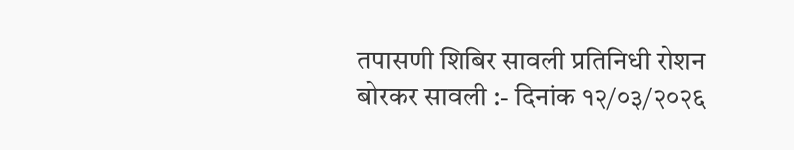तपासणी शिबिर सावली प्रतिनिधी रोशन बोरकर सावली :- दिनांक १२/०३/२०२६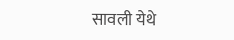सावली येथे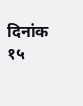दिनांक १५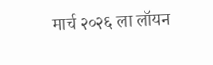मार्च २०२६ ला लॉयन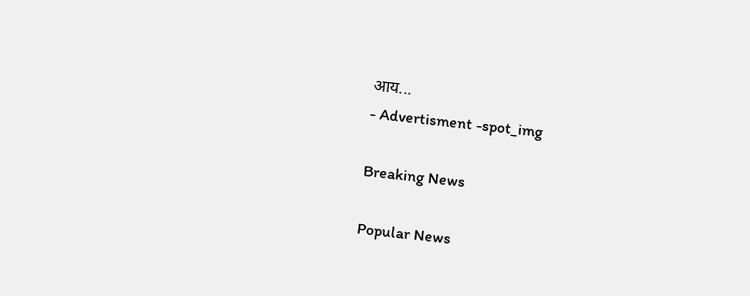आय...
- Advertisment -spot_img

Breaking News

Popular News